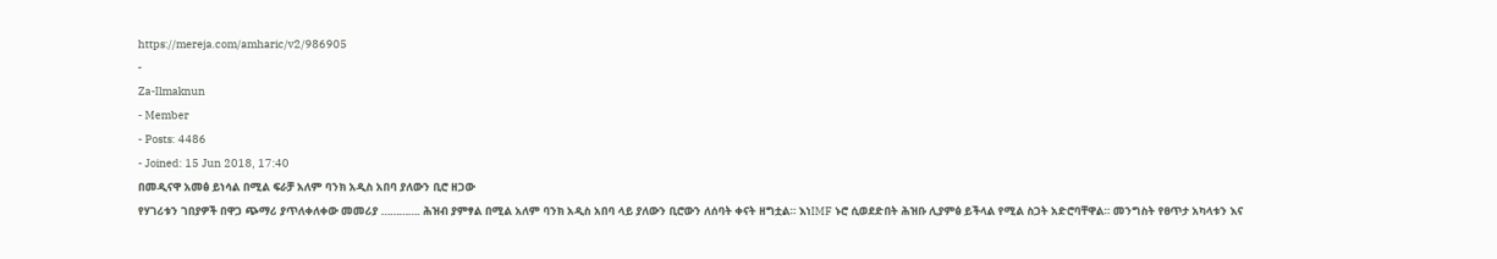https://mereja.com/amharic/v2/986905
-
Za-Ilmaknun
- Member
- Posts: 4486
- Joined: 15 Jun 2018, 17:40
በመዲናዋ አመፅ ይነሳል በሚል ፍራቻ አለም ባንክ አዲስ አበባ ያለውን ቢሮ ዘጋው
የሃገሪቱን ገበያዎች በዋጋ ጭማሪ ያጥለቀለቀው መመሪያ …………. ሕዝብ ያምፃል በሚል አለም ባንክ አዲስ አበባ ላይ ያለውን ቢሮውን ለሰባት ቀናት ዘግቷል። እነIMF ኑሮ ሲወደድበት ሕዝቡ ሊያምፅ ይችላል የሚል ስጋት አድሮባቸዋል። መንግስት የፀጥታ አካላቱን እና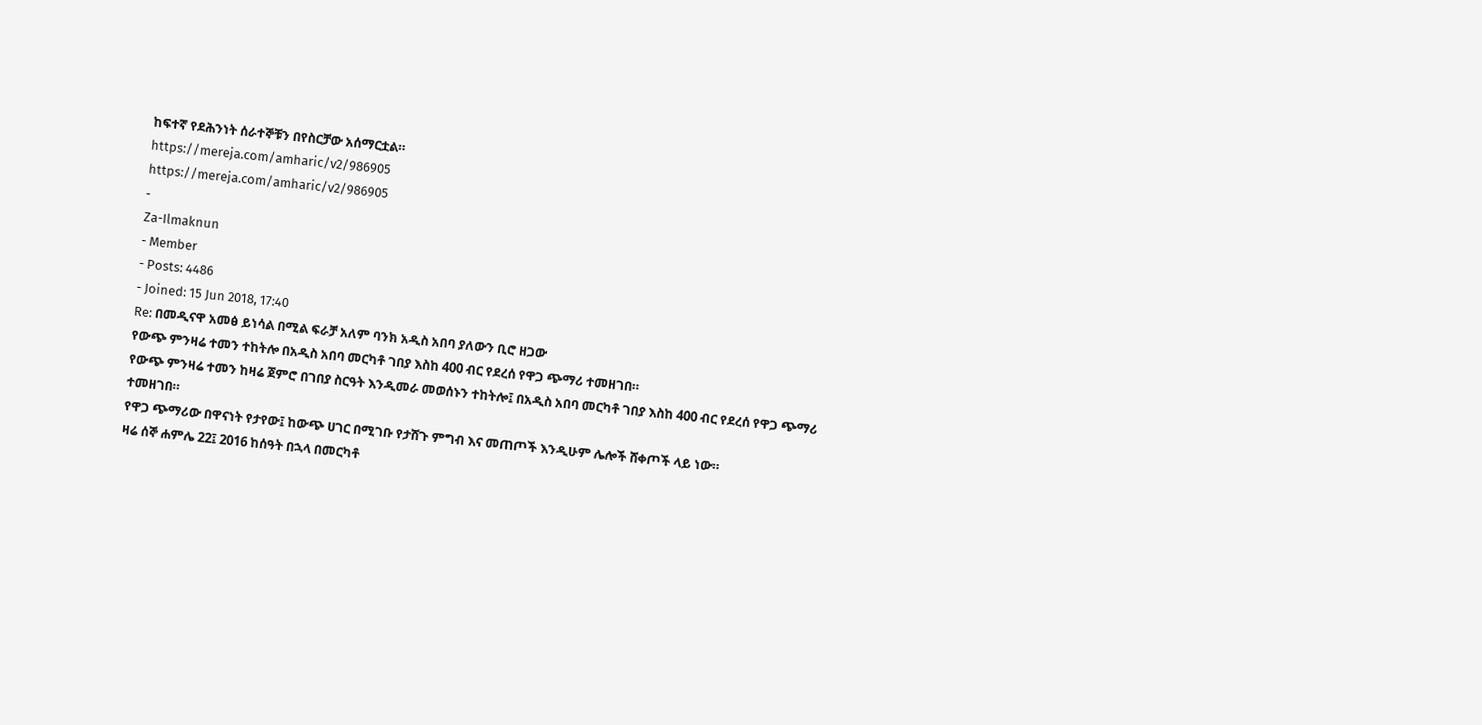ከፍተኛ የደሕንነት ሰራተኞቹን በየስርቻው አሰማርቷል።
https://mereja.com/amharic/v2/986905
https://mereja.com/amharic/v2/986905
-
Za-Ilmaknun
- Member
- Posts: 4486
- Joined: 15 Jun 2018, 17:40
Re: በመዲናዋ አመፅ ይነሳል በሚል ፍራቻ አለም ባንክ አዲስ አበባ ያለውን ቢሮ ዘጋው
የውጭ ምንዛሬ ተመን ተከትሎ በአዲስ አበባ መርካቶ ገበያ እስከ 400 ብር የደረሰ የዋጋ ጭማሪ ተመዘገበ።
የውጭ ምንዛሬ ተመን ከዛሬ ጀምሮ በገበያ ስርዓት እንዲመራ መወሰኑን ተከትሎ፤ በአዲስ አበባ መርካቶ ገበያ እስከ 400 ብር የደረሰ የዋጋ ጭማሪ ተመዘገበ።
የዋጋ ጭማሪው በዋናነት የታየው፤ ከውጭ ሀገር በሚገቡ የታሸጉ ምግብ እና መጠጦች እንዲሁም ሌሎች ሸቀጦች ላይ ነው።
ዛሬ ሰኞ ሐምሌ 22፤ 2016 ከሰዓት በኋላ በመርካቶ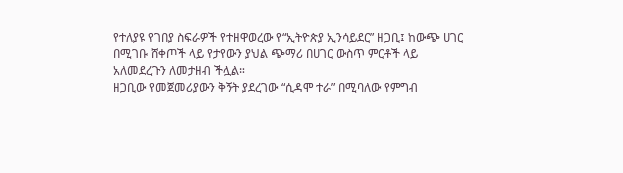የተለያዩ የገበያ ስፍራዎች የተዘዋወረው የ“ኢትዮጵያ ኢንሳይደር” ዘጋቢ፤ ከውጭ ሀገር በሚገቡ ሸቀጦች ላይ የታየውን ያህል ጭማሪ በሀገር ውስጥ ምርቶች ላይ አለመደረጉን ለመታዘብ ችሏል።
ዘጋቢው የመጀመሪያውን ቅኝት ያደረገው “ሲዳሞ ተራ” በሚባለው የምግብ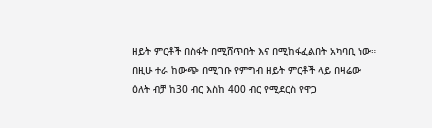ዘይት ምርቶች በስፋት በሚሸጥበት እና በሚከፋፈልበት አካባቢ ነው።
በዚሁ ተራ ከውጭ በሚገቡ የምግብ ዘይት ምርቶች ላይ በዛሬው ዕለት ብቻ ከ30 ብር እስከ 400 ብር የሚደርስ የዋጋ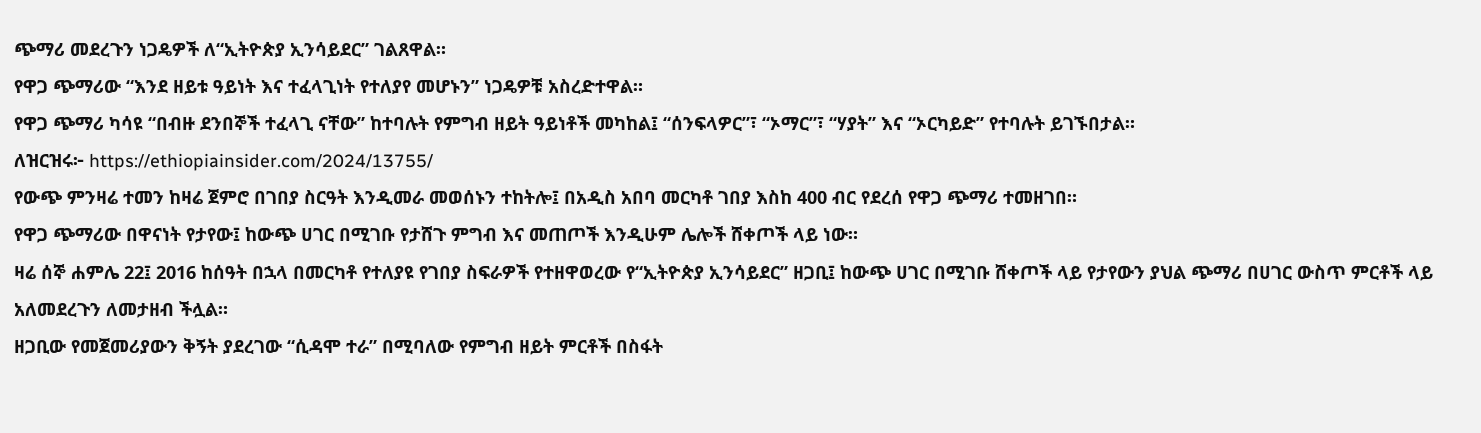ጭማሪ መደረጉን ነጋዴዎች ለ“ኢትዮጵያ ኢንሳይደር” ገልጸዋል።
የዋጋ ጭማሪው “እንደ ዘይቱ ዓይነት እና ተፈላጊነት የተለያየ መሆኑን” ነጋዴዎቹ አስረድተዋል።
የዋጋ ጭማሪ ካሳዩ “በብዙ ደንበኞች ተፈላጊ ናቸው” ከተባሉት የምግብ ዘይት ዓይነቶች መካከል፤ “ሰንፍላዎር”፣ “ኦማር”፣ “ሃያት” እና “ኦርካይድ” የተባሉት ይገኙበታል።
ለዝርዝሩ፦ https://ethiopiainsider.com/2024/13755/
የውጭ ምንዛሬ ተመን ከዛሬ ጀምሮ በገበያ ስርዓት እንዲመራ መወሰኑን ተከትሎ፤ በአዲስ አበባ መርካቶ ገበያ እስከ 400 ብር የደረሰ የዋጋ ጭማሪ ተመዘገበ።
የዋጋ ጭማሪው በዋናነት የታየው፤ ከውጭ ሀገር በሚገቡ የታሸጉ ምግብ እና መጠጦች እንዲሁም ሌሎች ሸቀጦች ላይ ነው።
ዛሬ ሰኞ ሐምሌ 22፤ 2016 ከሰዓት በኋላ በመርካቶ የተለያዩ የገበያ ስፍራዎች የተዘዋወረው የ“ኢትዮጵያ ኢንሳይደር” ዘጋቢ፤ ከውጭ ሀገር በሚገቡ ሸቀጦች ላይ የታየውን ያህል ጭማሪ በሀገር ውስጥ ምርቶች ላይ አለመደረጉን ለመታዘብ ችሏል።
ዘጋቢው የመጀመሪያውን ቅኝት ያደረገው “ሲዳሞ ተራ” በሚባለው የምግብ ዘይት ምርቶች በስፋት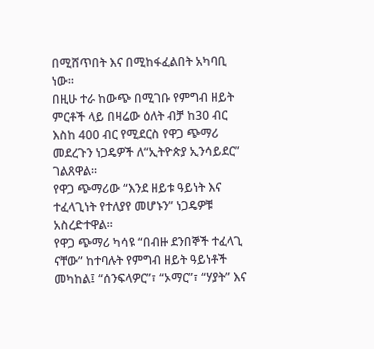በሚሸጥበት እና በሚከፋፈልበት አካባቢ ነው።
በዚሁ ተራ ከውጭ በሚገቡ የምግብ ዘይት ምርቶች ላይ በዛሬው ዕለት ብቻ ከ30 ብር እስከ 400 ብር የሚደርስ የዋጋ ጭማሪ መደረጉን ነጋዴዎች ለ“ኢትዮጵያ ኢንሳይደር” ገልጸዋል።
የዋጋ ጭማሪው “እንደ ዘይቱ ዓይነት እና ተፈላጊነት የተለያየ መሆኑን” ነጋዴዎቹ አስረድተዋል።
የዋጋ ጭማሪ ካሳዩ “በብዙ ደንበኞች ተፈላጊ ናቸው” ከተባሉት የምግብ ዘይት ዓይነቶች መካከል፤ “ሰንፍላዎር”፣ “ኦማር”፣ “ሃያት” እና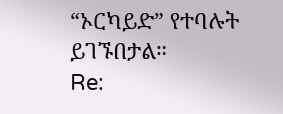“ኦርካይድ” የተባሉት ይገኙበታል።
Re: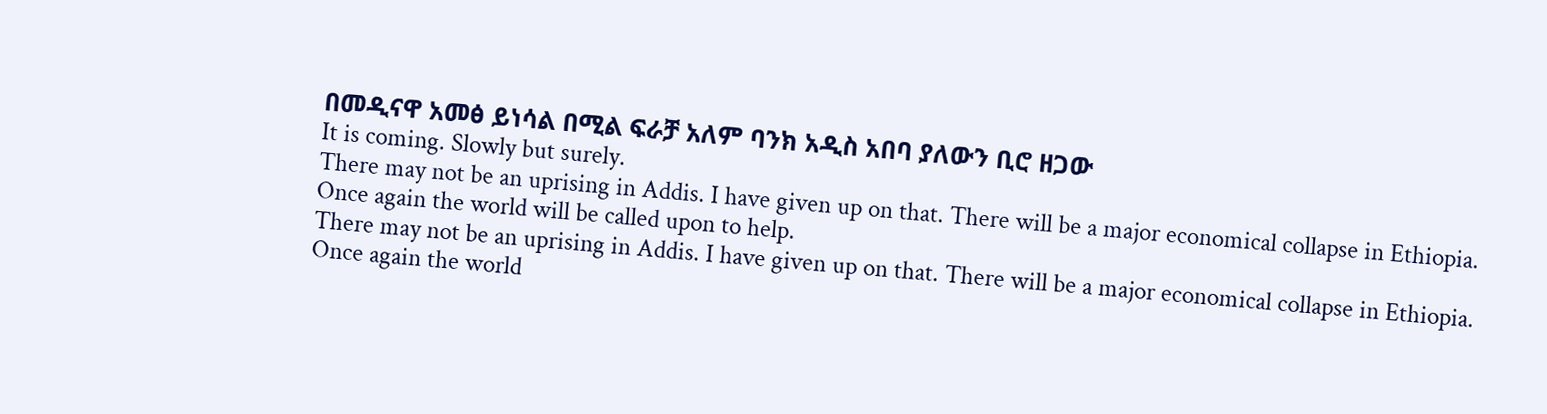በመዲናዋ አመፅ ይነሳል በሚል ፍራቻ አለም ባንክ አዲስ አበባ ያለውን ቢሮ ዘጋው
It is coming. Slowly but surely.
There may not be an uprising in Addis. I have given up on that. There will be a major economical collapse in Ethiopia.
Once again the world will be called upon to help.
There may not be an uprising in Addis. I have given up on that. There will be a major economical collapse in Ethiopia.
Once again the world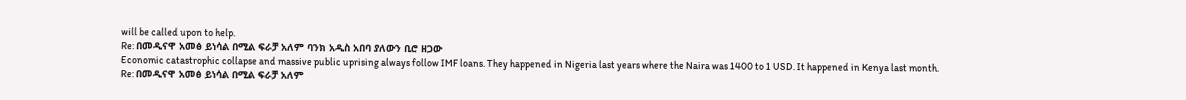will be called upon to help.
Re: በመዲናዋ አመፅ ይነሳል በሚል ፍራቻ አለም ባንክ አዲስ አበባ ያለውን ቢሮ ዘጋው
Economic catastrophic collapse and massive public uprising always follow IMF loans. They happened in Nigeria last years where the Naira was 1400 to 1 USD. It happened in Kenya last month.
Re: በመዲናዋ አመፅ ይነሳል በሚል ፍራቻ አለም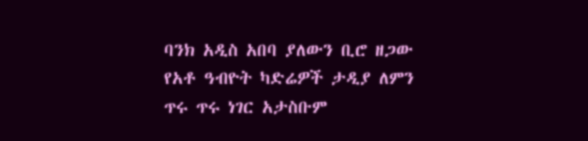ባንክ አዲስ አበባ ያለውን ቢሮ ዘጋው
የአቶ ዓብዮት ካድሬዎች ታዲያ ለምን ጥሩ ጥሩ ነገር አታስቡም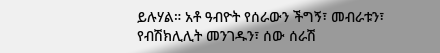ይሉሃል። አቶ ዓብዮት የሰራውን ችግኝ፣ መብራቱን፣ የብሽክሊሊት መንገዱን፣ ሰው ሰራሽ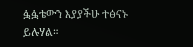ፏፏቴውን እያያችሁ ተፅናኑ ይሉሃል።